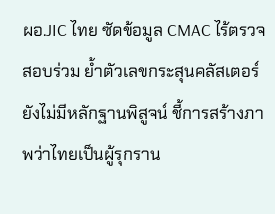ผอ.JIC ไทย ซัดข้อมูล CMAC ไร้ตรวจสอบร่วม ย้ำตัวเลขกระสุนคลัสเตอร์ยังไม่มีหลักฐานพิสูจน์ ชี้การสร้างภาพว่าไทยเป็นผู้รุกราน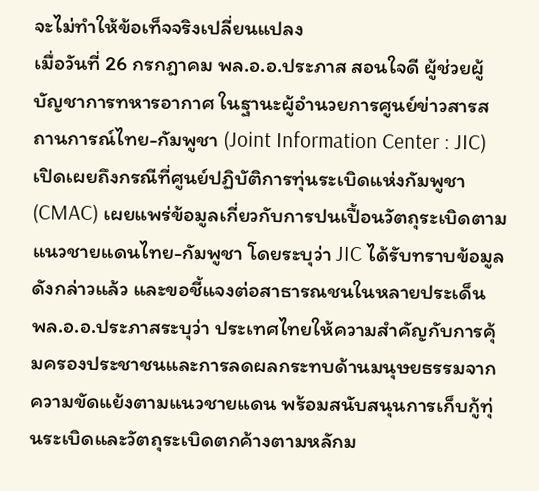จะไม่ทำให้ข้อเท็จจริงเปลี่ยนแปลง
เมื่อวันที่ 26 กรกฎาคม พล.อ.อ.ประภาส สอนใจดี ผู้ช่วยผู้บัญชาการทหารอากาศ ในฐานะผู้อำนวยการศูนย์ข่าวสารสถานการณ์ไทย-กัมพูชา (Joint Information Center : JIC) เปิดเผยถึงกรณีที่ศูนย์ปฏิบัติการทุ่นระเบิดแห่งกัมพูชา (CMAC) เผยแพร่ข้อมูลเกี่ยวกับการปนเปื้อนวัตถุระเบิดตามแนวชายแดนไทย-กัมพูชา โดยระบุว่า JIC ได้รับทราบข้อมูลดังกล่าวแล้ว และขอชี้แจงต่อสาธารณชนในหลายประเด็น
พล.อ.อ.ประภาสระบุว่า ประเทศไทยให้ความสำคัญกับการคุ้มครองประชาชนและการลดผลกระทบด้านมนุษยธรรมจากความขัดแย้งตามแนวชายแดน พร้อมสนับสนุนการเก็บกู้ทุ่นระเบิดและวัตถุระเบิดตกค้างตามหลักม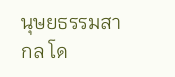นุษยธรรมสากล โด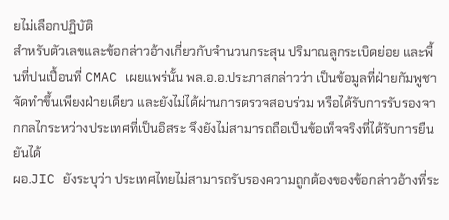ยไม่เลือกปฏิบัติ
สำหรับตัวเลขและข้อกล่าวอ้างเกี่ยวกับจำนวนกระสุน ปริมาณลูกระเบิดย่อย และพื้นที่ปนเปื้อนที่ CMAC เผยแพร่นั้น พล.อ.อ.ประภาสกล่าวว่า เป็นข้อมูลที่ฝ่ายกัมพูชาจัดทำขึ้นเพียงฝ่ายเดียว และยังไม่ได้ผ่านการตรวจสอบร่วม หรือได้รับการรับรองจากกลไกระหว่างประเทศที่เป็นอิสระ จึงยังไม่สามารถถือเป็นข้อเท็จจริงที่ได้รับการยืนยันได้
ผอ.JIC ยังระบุว่า ประเทศไทยไม่สามารถรับรองความถูกต้องของข้อกล่าวอ้างที่ระ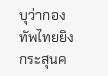บุว่ากองทัพไทยยิงกระสุนค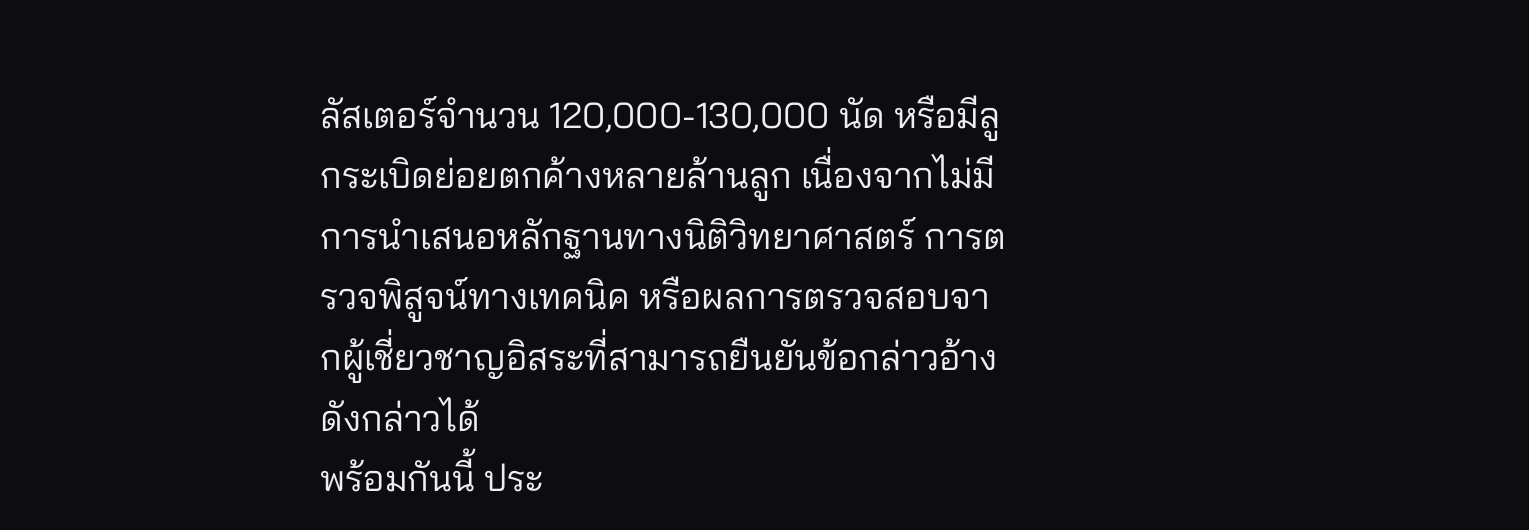ลัสเตอร์จำนวน 120,000-130,000 นัด หรือมีลูกระเบิดย่อยตกค้างหลายล้านลูก เนื่องจากไม่มีการนำเสนอหลักฐานทางนิติวิทยาศาสตร์ การตรวจพิสูจน์ทางเทคนิค หรือผลการตรวจสอบจากผู้เชี่ยวชาญอิสระที่สามารถยืนยันข้อกล่าวอ้างดังกล่าวได้
พร้อมกันนี้ ประ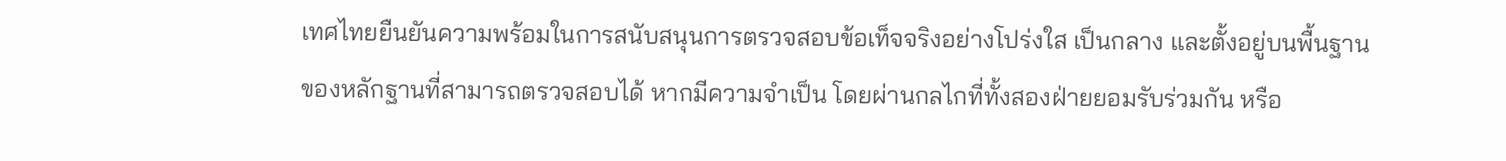เทศไทยยืนยันความพร้อมในการสนับสนุนการตรวจสอบข้อเท็จจริงอย่างโปร่งใส เป็นกลาง และตั้งอยู่บนพื้นฐานของหลักฐานที่สามารถตรวจสอบได้ หากมีความจำเป็น โดยผ่านกลไกที่ทั้งสองฝ่ายยอมรับร่วมกัน หรือ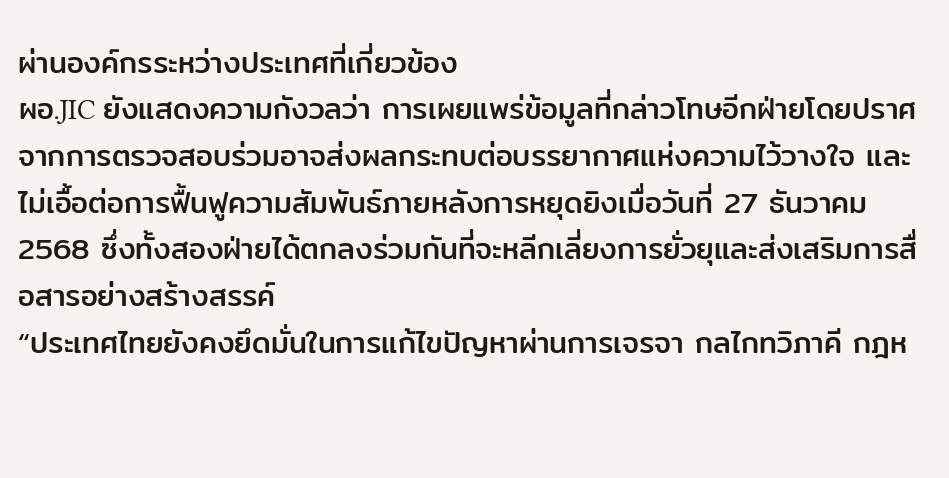ผ่านองค์กรระหว่างประเทศที่เกี่ยวข้อง
ผอ.JIC ยังแสดงความกังวลว่า การเผยแพร่ข้อมูลที่กล่าวโทษอีกฝ่ายโดยปราศจากการตรวจสอบร่วมอาจส่งผลกระทบต่อบรรยากาศแห่งความไว้วางใจ และไม่เอื้อต่อการฟื้นฟูความสัมพันธ์ภายหลังการหยุดยิงเมื่อวันที่ 27 ธันวาคม 2568 ซึ่งทั้งสองฝ่ายได้ตกลงร่วมกันที่จะหลีกเลี่ยงการยั่วยุและส่งเสริมการสื่อสารอย่างสร้างสรรค์
“ประเทศไทยยังคงยึดมั่นในการแก้ไขปัญหาผ่านการเจรจา กลไกทวิภาคี กฎห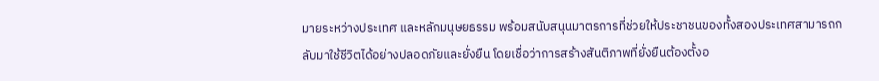มายระหว่างประเทศ และหลักมนุษยธรรม พร้อมสนับสนุนมาตรการที่ช่วยให้ประชาชนของทั้งสองประเทศสามารถกลับมาใช้ชีวิตได้อย่างปลอดภัยและยั่งยืน โดยเชื่อว่าการสร้างสันติภาพที่ยั่งยืนต้องตั้งอ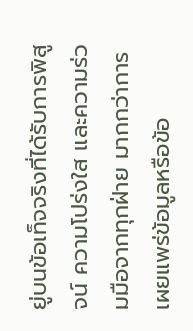ยู่บนข้อเท็จจริงที่ได้รับการพิสูจน์ ความโปร่งใส และความร่วมมือจากทุกฝ่าย มากกว่าการเผยแพร่ข้อมูลหรือข้อ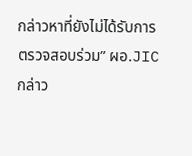กล่าวหาที่ยังไม่ได้รับการตรวจสอบร่วม” ผอ.JIC กล่าว